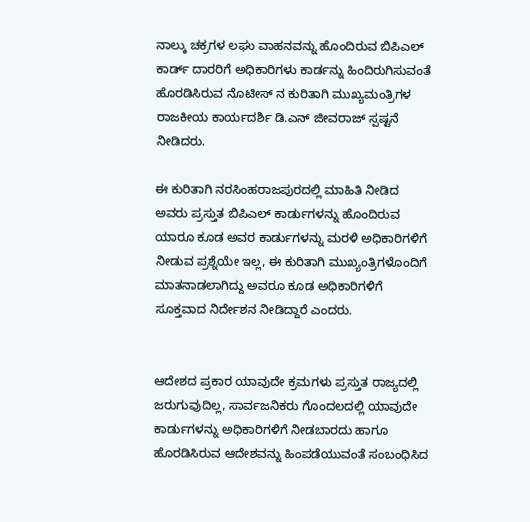ನಾಲ್ಕು ಚಕ್ರಗಳ ಲಘು ವಾಹನವನ್ನು ಹೊಂದಿರುವ ಬಿಪಿಎಲ್ ಕಾರ್ಡ್ ದಾರರಿಗೆ ಅಧಿಕಾರಿಗಳು ಕಾರ್ಡನ್ನು ಹಿಂದಿರುಗಿಸುವಂತೆ ಹೊರಡಿಸಿರುವ ನೊಟೀಸ್ ನ ಕುರಿತಾಗಿ ಮುಖ್ಯಮಂತ್ರಿಗಳ ರಾಜಕೀಯ ಕಾರ್ಯದರ್ಶಿ ಡಿ.ಎನ್ ಜೀವರಾಜ್ ಸ್ಪಷ್ಟನೆ ನೀಡಿದರು.

ಈ ಕುರಿತಾಗಿ ನರಸಿಂಹರಾಜಪುರದಲ್ಲಿ ಮಾಹಿತಿ ನೀಡಿದ ಅವರು ಪ್ರಸ್ತುತ ಬಿಪಿಎಲ್ ಕಾರ್ಡುಗಳನ್ನು ಹೊಂದಿರುವ ಯಾರೂ ಕೂಡ ಅವರ ಕಾರ್ಡುಗಳನ್ನು ಮರಳಿ ಅಧಿಕಾರಿಗಳಿಗೆ ನೀಡುವ ಪ್ರಶ್ನೆಯೇ ಇಲ್ಲ, ಈ ಕುರಿತಾಗಿ ಮುಖ್ಯಂತ್ರಿಗಳೊಂದಿಗೆ ಮಾತನಾಡಲಾಗಿದ್ದು ಅವರೂ ಕೂಡ ಅಧಿಕಾರಿಗಳಿಗೆ ಸೂಕ್ತವಾದ ನಿರ್ದೇಶನ ನೀಡಿದ್ದಾರೆ ಎಂದರು.


ಆದೇಶದ ಪ್ರಕಾರ ಯಾವುದೇ ಕ್ರಮಗಳು ಪ್ರಸ್ತುತ ರಾಜ್ಯದಲ್ಲಿ ಜರುಗುವುದಿಲ್ಲ, ಸಾರ್ವಜನಿಕರು ಗೊಂದಲದಲ್ಲಿ ಯಾವುದೇ ಕಾರ್ಡುಗಳನ್ನು ಅಧಿಕಾರಿಗಳಿಗೆ ನೀಡಬಾರದು ಹಾಗೂ ಹೊರಡಿಸಿರುವ ಆದೇಶವನ್ನು ಹಿಂಪಡೆಯುವಂತೆ ಸಂಬಂಧಿಸಿದ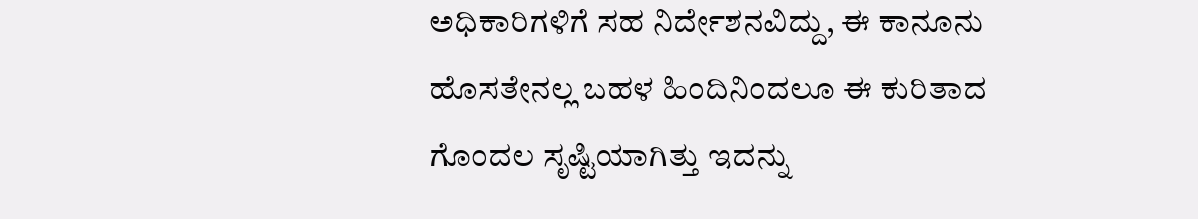ಅಧಿಕಾರಿಗಳಿಗೆ ಸಹ ನಿರ್ದೇಶನವಿದ್ದು, ಈ ಕಾನೂನು ಹೊಸತೇನಲ್ಲ ಬಹಳ ಹಿಂದಿನಿಂದಲೂ ಈ ಕುರಿತಾದ ಗೊಂದಲ ಸೃಷ್ಟಿಯಾಗಿತ್ತು ಇದನ್ನು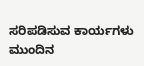ಸರಿಪಡಿಸುವ ಕಾರ್ಯಗಳು ಮುಂದಿನ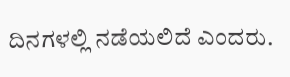ದಿನಗಳಲ್ಲಿ ನಡೆಯಲಿದೆ ಎಂದರು.